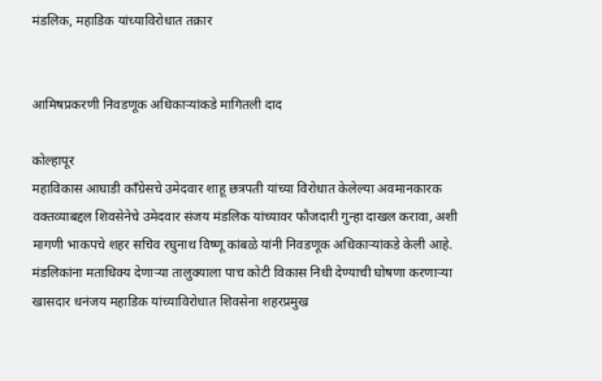मंडलिक, महाडिक यांच्याविरोधात तक्रार


आमिषप्रकरणी निवडणूक अधिकाऱ्यांकडे मागितली दाद

कोल्हापूर
महाविकास आघाडी काँग्रेसचे उमेदवार शाहू छत्रपती यांच्या विरोधात केलेल्या अवमानकारक वक्तव्याबद्दल शिवसेनेचे उमेदवार संजय मंडलिक यांच्यावर फौजदारी गुन्हा दाखल करावा, अशी मागणी भाकपचे शहर सचिव रघुनाथ विष्णू कांबळे यांनी निवडणूक अधिकाऱ्यांकडे केली आहे.
मंडलिकांना मताधिक्य देणाऱ्या तालुक्याला पाच कोटी विकास निधी देण्याची घोषणा करणाऱ्या खासदार धनंजय महाडिक यांच्याविरोधात शिवसेना शहरप्रमुख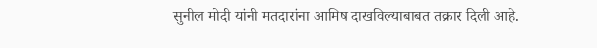सुनील मोदी यांनी मतदारांना आमिष दाखविल्याबाबत तक्रार दिली आहे.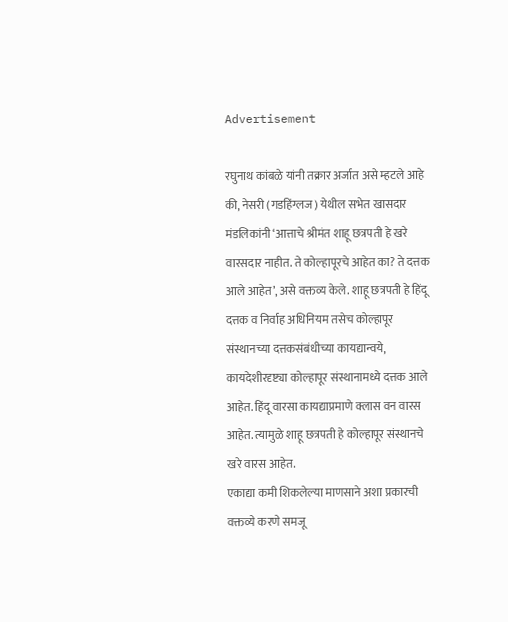Advertisement

रघुनाथ कांबळे यांनी तक्रार अर्जात असे म्हटले आहे की, नेसरी (गडहिंग्लज) येथील सभेत खासदार मंडलिकांनी ‘आत्ताचे श्रीमंत शाहू छत्रपती हे खरे वारसदार नाहीत. ते कोल्हापूरचे आहेत का? ते दत्तक आले आहेत’, असे वक्तव्य केले. शाहू छत्रपती हे हिंदू दत्तक व निर्वाह अधिनियम तसेच कोल्हापूर संस्थानच्या दत्तकसंबंधीच्या कायद्यान्वये, कायदेशीरदृष्ट्या कोल्हापूर संस्थानामध्ये दत्तक आले आहेत. हिंदू वारसा कायद्याप्रमाणे क्लास वन वारस आहेत. त्यामुळे शाहू छत्रपती हे कोल्हापूर संस्थानचे खरे वारस आहेत.
एकाद्या कमी शिकलेल्या माणसाने अशा प्रकारची वक्तव्ये करणे समजू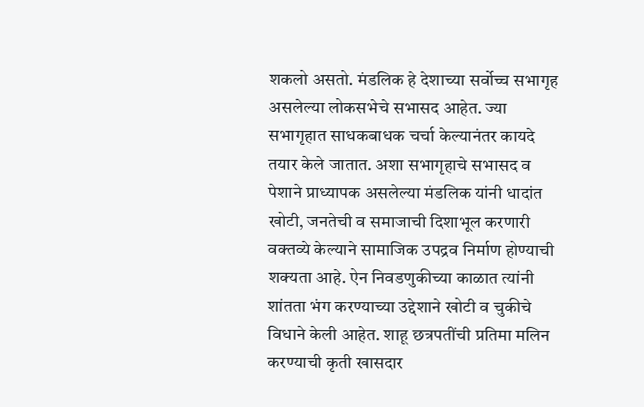शकलो असतो. मंडलिक हे देशाच्या सर्वोच्च सभागृह असलेल्या लोकसभेचे सभासद आहेत. ज्या सभागृहात साधकबाधक चर्चा केल्यानंतर कायदे तयार केले जातात. अशा सभागृहाचे सभासद व पेशाने प्राध्यापक असलेल्या मंडलिक यांनी धादांत खोटी, जनतेची व समाजाची दिशाभूल करणारी वक्तव्ये केल्याने सामाजिक उपद्रव निर्माण होण्याची शक्यता आहे. ऐन निवडणुकीच्या काळात त्यांनी शांतता भंग करण्याच्या उद्देशाने खोटी व चुकीचे विधाने केली आहेत. शाहू छत्रपतींची प्रतिमा मलिन करण्याची कृती खासदार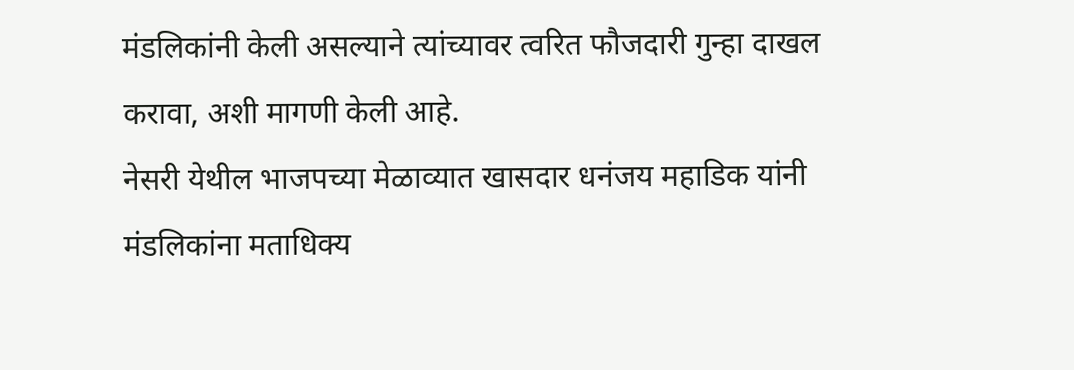मंडलिकांनी केली असल्याने त्यांच्यावर त्वरित फौजदारी गुन्हा दाखल करावा, अशी मागणी केली आहे.
नेसरी येथील भाजपच्या मेळाव्यात खासदार धनंजय महाडिक यांनी मंडलिकांना मताधिक्य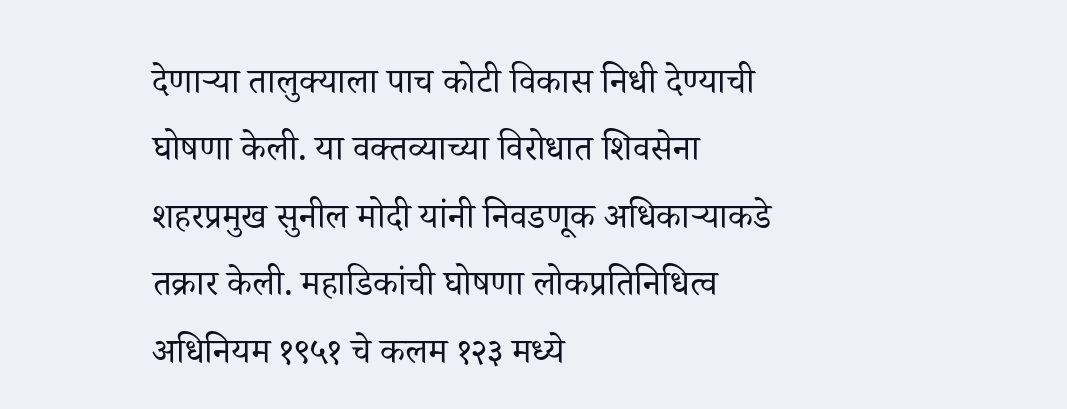देणाऱ्या तालुक्याला पाच कोटी विकास निधी देण्याची घोषणा केली. या वक्तव्याच्या विरोधात शिवसेना शहरप्रमुख सुनील मोदी यांनी निवडणूक अधिकाऱ्याकडे तक्रार केली. महाडिकांची घोषणा लोकप्रतिनिधित्व अधिनियम १९५१ चे कलम १२३ मध्ये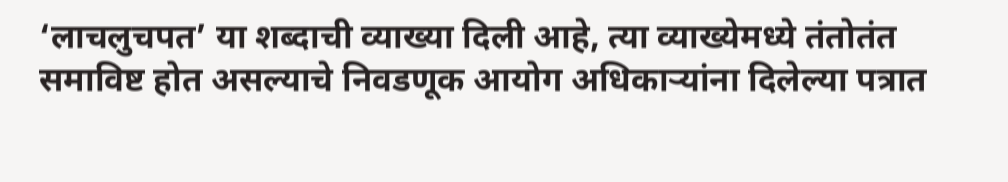‘लाचलुचपत’ या शब्दाची व्याख्या दिली आहे, त्या व्याख्येमध्ये तंतोतंत समाविष्ट होत असल्याचे निवडणूक आयोग अधिकाऱ्यांना दिलेल्या पत्रात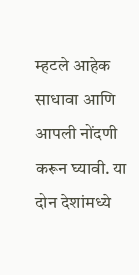म्हटले आहेक साधावा आणि आपली नोंदणी करून घ्यावी. या दोन देशांमध्ये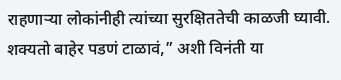राहणाऱ्या लोकांनीही त्यांच्या सुरक्षिततेची काळजी घ्यावी. शक्यतो बाहेर पडणं टाळावं,” अशी विनंती या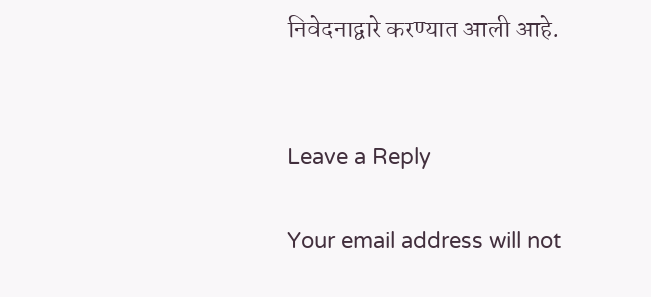निवेदनाद्वारे करण्यात आली आहे.


Leave a Reply

Your email address will not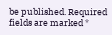be published. Required fields are marked *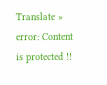Translate »
error: Content is protected !!